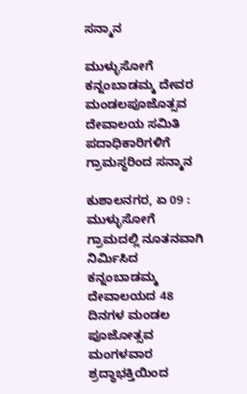ಸನ್ಮಾನ

ಮುಳ್ಳುಸೋಗೆ ಕನ್ನಂಬಾಡಮ್ಮ ದೇವರ ಮಂಡಲಪೂಜೊತ್ಸವ ದೇವಾಲಯ ಸಮಿತಿ ಪದಾಧಿಕಾರಿಗಳಿಗೆ ಗ್ರಾಮಸ್ಥರಿಂದ ಸನ್ಮಾನ

ಕುಶಾಲನಗರ, ಏ 09 : ಮುಳ್ಳುಸೋಗೆ ಗ್ರಾಮದಲ್ಲಿ ನೂತನವಾಗಿ ನಿರ್ಮಿಸಿದ ಕನ್ನಂಬಾಡಮ್ಮ ದೇವಾಲಯದ 48 ದಿನಗಳ ಮಂಡಲ ಪೂಜೋತ್ಸವ ಮಂಗಳವಾರ ಶ್ರದ್ಧಾಭಕ್ತಿಯಿಂದ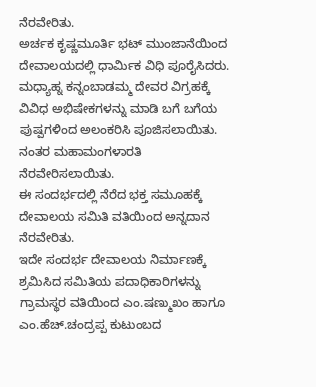ನೆರವೇರಿತು.
ಅರ್ಚಕ ಕೃಷ್ಣಮೂರ್ತಿ ಭಟ್ ಮುಂಜಾನೆಯಿಂದ ದೇವಾಲಯದಲ್ಲಿ ಧಾರ್ಮಿಕ ವಿಧಿ ಪೂರೈಸಿದರು.
ಮಧ್ಯಾಹ್ನ ಕನ್ನಂಬಾಡಮ್ಮ ದೇವರ ವಿಗ್ರಹಕ್ಕೆ ವಿವಿಧ ಅಭಿಷೇಕಗಳನ್ನು ಮಾಡಿ ಬಗೆ ಬಗೆಯ ಪುಷ್ಪಗಳಿಂದ ಅಲಂಕರಿಸಿ ಪೂಜಿಸಲಾಯಿತು.
ನಂತರ ಮಹಾಮಂಗಳಾರತಿ ನೆರವೇರಿಸಲಾಯಿತು.
ಈ ಸಂದರ್ಭದಲ್ಲಿ ನೆರೆದ ಭಕ್ತ ಸಮೂಹಕ್ಕೆ ದೇವಾಲಯ ಸಮಿತಿ ವತಿಯಿಂದ ಅನ್ನದಾನ ನೆರವೇರಿತು.
ಇದೇ ಸಂದರ್ಭ ದೇವಾಲಯ ನಿರ್ಮಾಣಕ್ಕೆ ಶ್ರಮಿಸಿದ ಸಮಿತಿಯ ಪದಾಧಿಕಾರಿಗಳನ್ನು ಗ್ರಾಮಸ್ಥರ ವತಿಯಿಂದ ಎಂ.ಷಣ್ಮುಖಂ ಹಾಗೂ ಎಂ.ಹೆಚ್.ಚಂದ್ರಪ್ಪ ಕುಟುಂಬದ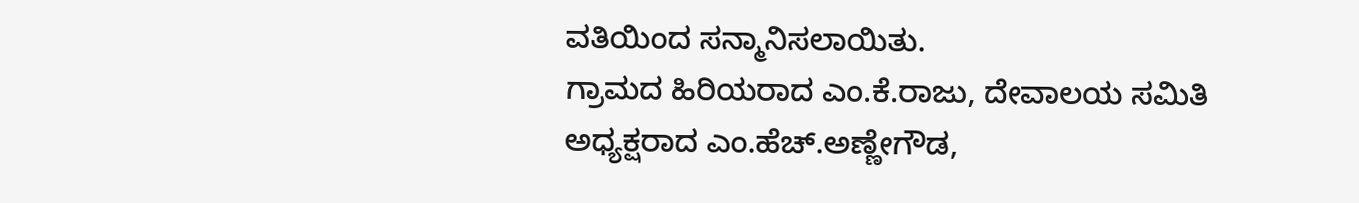ವತಿಯಿಂದ ಸನ್ಮಾನಿಸಲಾಯಿತು.
ಗ್ರಾಮದ ಹಿರಿಯರಾದ ಎಂ.ಕೆ.ರಾಜು, ದೇವಾಲಯ ಸಮಿತಿ ಅಧ್ಯಕ್ಷರಾದ ಎಂ.ಹೆಚ್.ಅಣ್ಣೇಗೌಡ,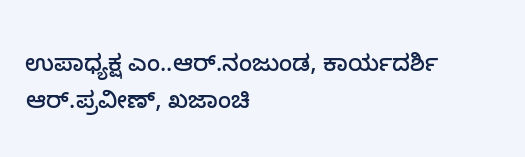ಉಪಾಧ್ಯಕ್ಷ ಎಂ..ಆರ್.ನಂಜುಂಡ, ಕಾರ್ಯದರ್ಶಿ ಆರ್.ಪ್ರವೀಣ್, ಖಜಾಂಚಿ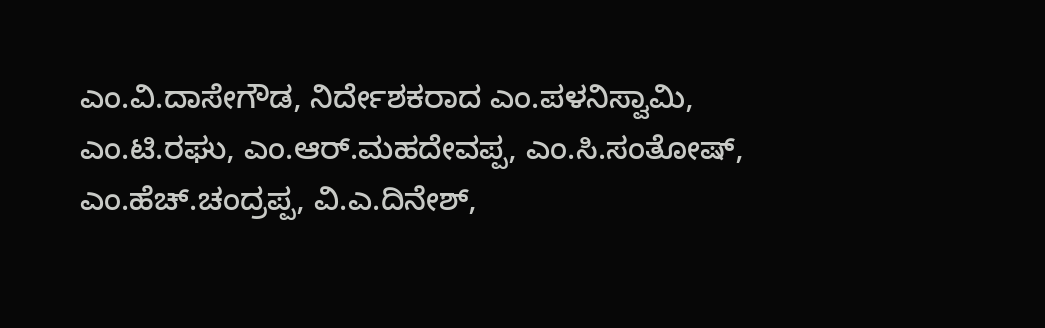ಎಂ.ವಿ.ದಾಸೇಗೌಡ, ನಿರ್ದೇಶಕರಾದ ಎಂ.ಪಳನಿಸ್ವಾಮಿ, ಎಂ.ಟಿ.ರಘು, ಎಂ.ಆರ್.ಮಹದೇವಪ್ಪ, ಎಂ.ಸಿ.ಸಂತೋಷ್, ಎಂ.ಹೆಚ್.ಚಂದ್ರಪ್ಪ, ವಿ.ಎ.ದಿನೇಶ್,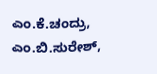ಎಂ.ಕೆ.ಚಂದ್ರು, ಎಂ.ಬಿ.ಸುರೇಶ್,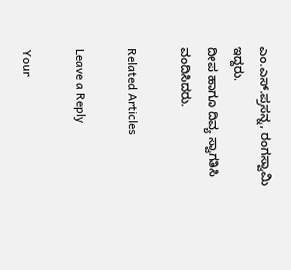ಎಂ.ಎಸ್.ಪ್ರಸನ್ನ, ರಂಗಸ್ವಾಮಿ ಇದ್ದರು.
ದೀಪ ಹಾಗೂ ದಿವ್ಯ ಸ್ವಾಗತಿಸಿ ವಂದಿಸಿದರು.

Related Articles

Leave a Reply

Your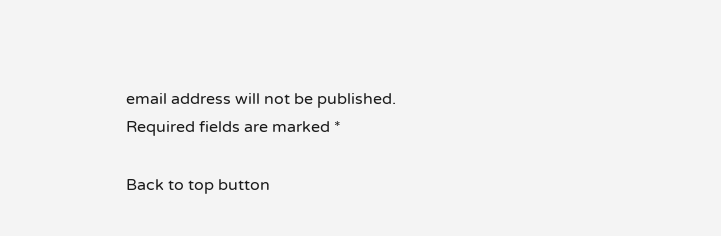email address will not be published. Required fields are marked *

Back to top button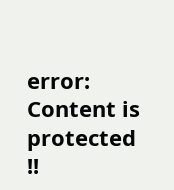error: Content is protected !!